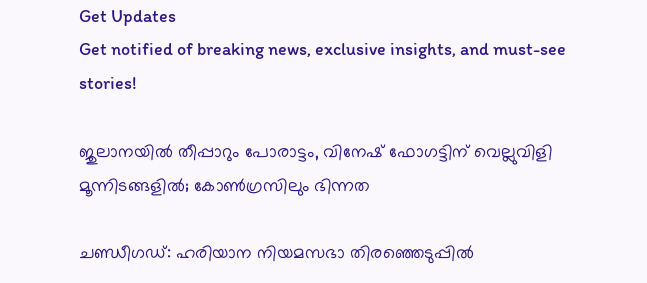Get Updates
Get notified of breaking news, exclusive insights, and must-see stories!

ജുലാനയില്‍ തീപ്പാറും പോരാട്ടം, വിനേഷ് ഫോഗട്ടിന് വെല്ലുവിളി മൂന്നിടങ്ങളില്‍; കോണ്‍ഗ്രസിലും ഭിന്നത

ചണ്ഡീഗഡ്: ഹരിയാന നിയമസഭാ തിരഞ്ഞെടുപ്പില്‍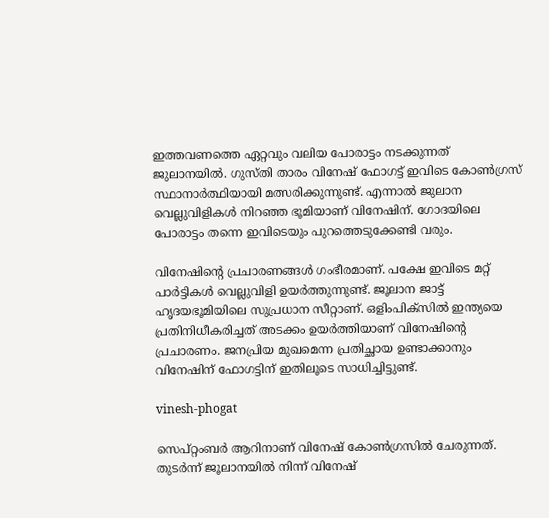ഇത്തവണത്തെ ഏറ്റവും വലിയ പോരാട്ടം നടക്കുന്നത് ജുലാനയില്‍. ഗുസ്തി താരം വിനേഷ് ഫോഗട്ട് ഇവിടെ കോണ്‍ഗ്രസ് സ്ഥാനാര്‍ത്ഥിയായി മത്സരിക്കുന്നുണ്ട്. എന്നാല്‍ ജുലാന വെല്ലുവിളികള്‍ നിറഞ്ഞ ഭൂമിയാണ് വിനേഷിന്. ഗോദയിലെ പോരാട്ടം തന്നെ ഇവിടെയും പുറത്തെടുക്കേണ്ടി വരും.

വിനേഷിന്റെ പ്രചാരണങ്ങള്‍ ഗംഭീരമാണ്. പക്ഷേ ഇവിടെ മറ്റ് പാര്‍ട്ടികള്‍ വെല്ലുവിളി ഉയര്‍ത്തുന്നുണ്ട്. ജൂലാന ജാട്ട് ഹൃദയഭൂമിയിലെ സുപ്രധാന സീറ്റാണ്. ഒളിംപിക്‌സില്‍ ഇന്ത്യയെ പ്രതിനിധീകരിച്ചത് അടക്കം ഉയര്‍ത്തിയാണ് വിനേഷിന്റെ പ്രചാരണം. ജനപ്രിയ മുഖമെന്ന പ്രതിച്ഛായ ഉണ്ടാക്കാനും വിനേഷിന് ഫോഗട്ടിന് ഇതിലൂടെ സാധിച്ചിട്ടുണ്ട്.

vinesh-phogat

സെപ്റ്റംബര്‍ ആറിനാണ് വിനേഷ് കോണ്‍ഗ്രസില്‍ ചേരുന്നത്. തുടര്‍ന്ന് ജൂലാനയില്‍ നിന്ന് വിനേഷ്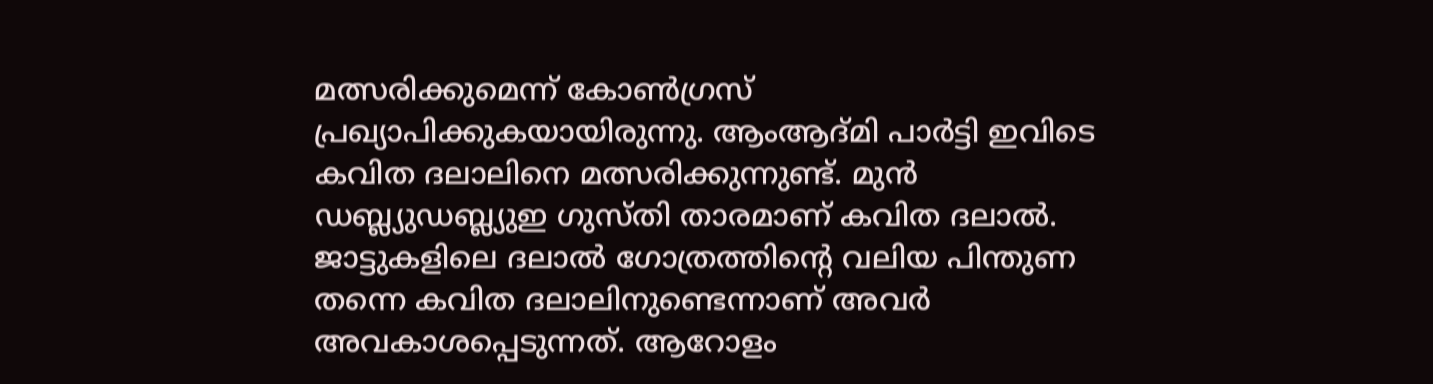മത്സരിക്കുമെന്ന് കോണ്‍ഗ്രസ് പ്രഖ്യാപിക്കുകയായിരുന്നു. ആംആദ്മി പാര്‍ട്ടി ഇവിടെ കവിത ദലാലിനെ മത്സരിക്കുന്നുണ്ട്. മുന്‍ ഡബ്ല്യുഡബ്ല്യുഇ ഗുസ്തി താരമാണ് കവിത ദലാല്‍. ജാട്ടുകളിലെ ദലാല്‍ ഗോത്രത്തിന്റെ വലിയ പിന്തുണ തന്നെ കവിത ദലാലിനുണ്ടെന്നാണ് അവര്‍ അവകാശപ്പെടുന്നത്. ആറോളം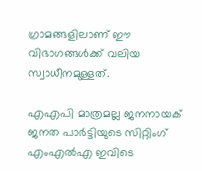ഗ്രാമങ്ങളിലാണ് ഈ വിഭാഗങ്ങള്‍ക്ക് വലിയ സ്വാധീനമുള്ളത്.

എഎപി മാത്രമല്ല ജനനായക് ജനത പാര്‍ട്ടിയുടെ സിറ്റിംഗ് എംഎല്‍എ ഇവിടെ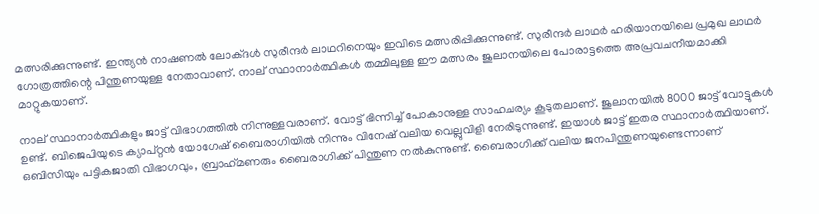മത്സരിക്കുന്നുണ്ട്. ഇന്ത്യന്‍ നാഷണല്‍ ലോക്ദള്‍ സുരീന്ദര്‍ ലാഥറിനെയും ഇവിടെ മത്സരിപ്പിക്കുന്നുണ്ട്. സുരീന്ദര്‍ ലാഥര്‍ ഹരിയാനയിലെ പ്രമുഖ ലാഥര്‍ ഗോത്രത്തിന്റെ പിന്തുണയുള്ള നേതാവാണ്. നാല് സ്ഥാനാര്‍ത്ഥികള്‍ തമ്മിലുള്ള ഈ മത്സരം ജുലാനയിലെ പോരാട്ടത്തെ അപ്രവചനീയമാക്കി മാറ്റുകയാണ്.

നാല് സ്ഥാനാര്‍ത്ഥികളും ജാട്ട് വിഭാഗത്തില്‍ നിന്നുള്ളവരാണ്. വോട്ട് ഭിന്നിച്ച് പോകാനുള്ള സാഹചര്യം കൂടുതലാണ്. ജുലാനയില്‍ 8000 ജാട്ട് വോട്ടുകള്‍ ഉണ്ട്. ബിജെപിയുടെ ക്യാപ്റ്റന്‍ യോഗേഷ് ബൈരാഗിയില്‍ നിന്നും വിനേഷ് വലിയ വെല്ലുവിളി നേരിടുന്നുണ്ട്. ഇയാള്‍ ജാട്ട് ഇതര സ്ഥാനാര്‍ത്ഥിയാണ്. ഒബിസിയും പട്ടികജാതി വിഭാഗവും, ബ്രാഹ്‌മണരും ബൈരാഗിക്ക് പിന്തുണ നല്‍കുന്നുണ്ട്. ബൈരാഗിക്ക് വലിയ ജനപിന്തുണയുണ്ടെന്നാണ്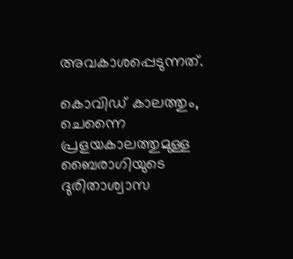അവകാശപ്പെടുന്നത്.

കൊവിഡ് കാലത്തും, ചെന്നൈ പ്രളയകാലത്തുമുള്ള ബൈരാഗിയുടെ ദുരിതാശ്വാസ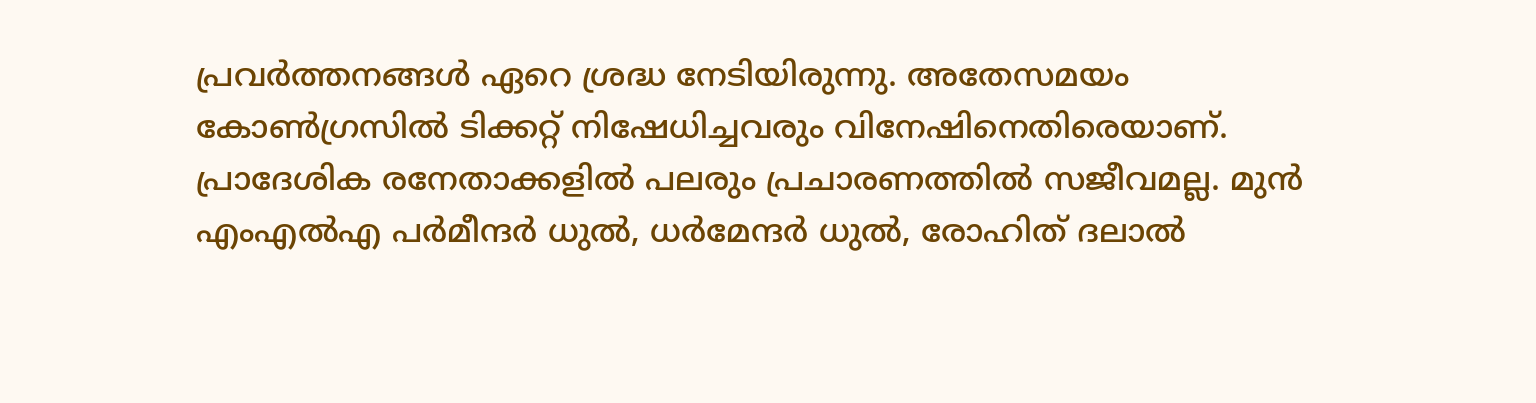പ്രവര്‍ത്തനങ്ങള്‍ ഏറെ ശ്രദ്ധ നേടിയിരുന്നു. അതേസമയം കോണ്‍ഗ്രസില്‍ ടിക്കറ്റ് നിഷേധിച്ചവരും വിനേഷിനെതിരെയാണ്. പ്രാദേശിക രനേതാക്കളില്‍ പലരും പ്രചാരണത്തില്‍ സജീവമല്ല. മുന്‍ എംഎല്‍എ പര്‍മീന്ദര്‍ ധുല്‍, ധര്‍മേന്ദര്‍ ധുല്‍, രോഹിത് ദലാല്‍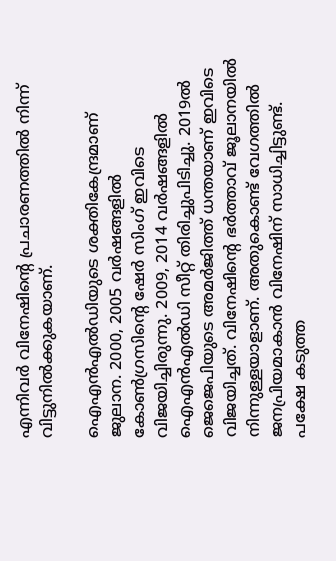എന്നിവര്‍ വിനേഷിന്റെ പ്രചാരണത്തില്‍ നിന്ന് വിട്ടുനില്‍ക്കുകയാണ്.

ഐഎന്‍എല്‍ഡിയുടെ ശക്തികേന്ദ്രമാണ് ജുലാന. 2000, 2005 വര്‍ഷങ്ങളില്‍ കോണ്‍ഗ്രസിന്റെ ഷേര്‍ സിംഗ് ഇവിടെ വിജയിച്ചിരുന്നു. 2009, 2014 വര്‍ഷങ്ങളില്‍ ഐഎന്‍എല്‍ഡി സീറ്റ് തിരിച്ചുപിടിച്ചു. 2019ല്‍ ജെജെപിയുടെ അമര്‍ജിത്ത് ധന്തയാണ് ഇവിടെ വിജയിച്ചത്. വിനേഷിന്റെ ഭര്‍ത്താവ് ജൂലാനയില്‍ നിന്നുള്ളയാളാണ്. അതുകൊണ്ട് വേഗത്തില്‍ ജനപ്രിയമാകാന്‍ വിനേഷിന് സാധിച്ചിട്ടുണ്ട്. പക്ഷേ കടുത്ത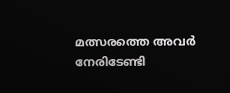മത്സരത്തെ അവര്‍ നേരിടേണ്ടി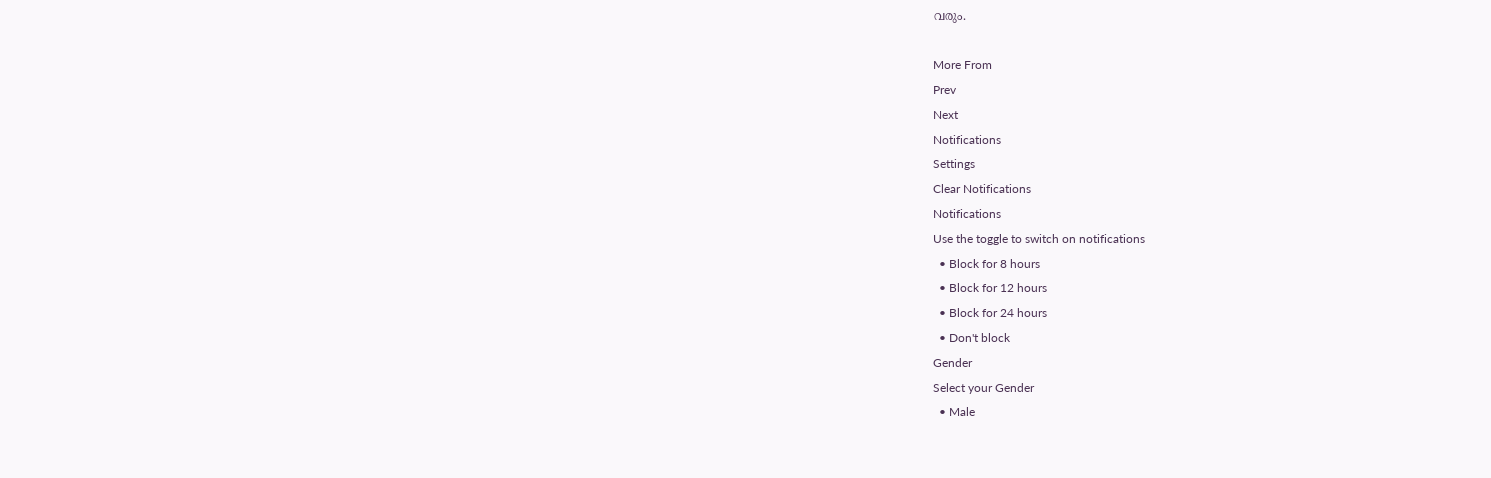വരും.

More From
Prev
Next
Notifications
Settings
Clear Notifications
Notifications
Use the toggle to switch on notifications
  • Block for 8 hours
  • Block for 12 hours
  • Block for 24 hours
  • Don't block
Gender
Select your Gender
  • Male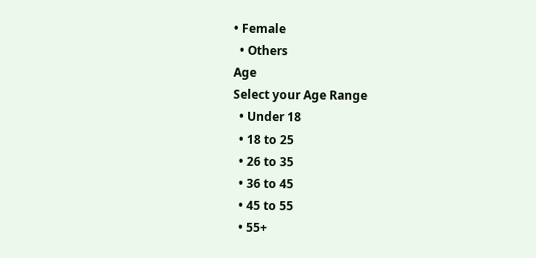• Female
  • Others
Age
Select your Age Range
  • Under 18
  • 18 to 25
  • 26 to 35
  • 36 to 45
  • 45 to 55
  • 55+